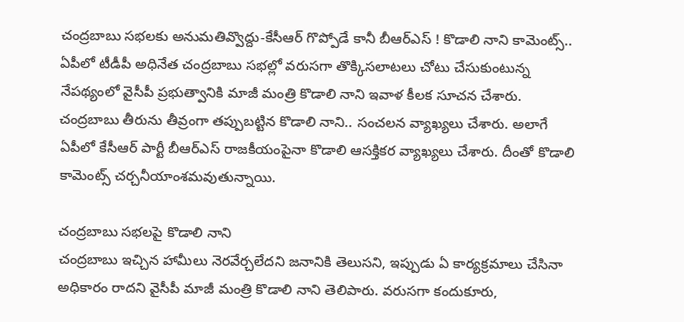చంద్రబాబు సభలకు అనుమతివ్వొద్దు-కేసీఆర్ గొప్పోడే కానీ బీఆర్ఎస్ ! కొడాలి నాని కామెంట్స్..
ఏపీలో టీడీపీ అధినేత చంద్రబాబు సభల్లో వరుసగా తొక్కిసలాటలు చోటు చేసుకుంటున్న నేపథ్యంలో వైసీపీ ప్రభుత్వానికి మాజీ మంత్రి కొడాలి నాని ఇవాళ కీలక సూచన చేశారు. చంద్రబాబు తీరును తీవ్రంగా తప్పుబట్టిన కొడాలి నాని.. సంచలన వ్యాఖ్యలు చేశారు. అలాగే ఏపీలో కేసీఆర్ పార్టీ బీఆర్ఎస్ రాజకీయంపైనా కొడాలి ఆసక్తికర వ్యాఖ్యలు చేశారు. దీంతో కొడాలి కామెంట్స్ చర్చనీయాంశమవుతున్నాయి.

చంద్రబాబు సభలపై కొడాలి నాని
చంద్రబాబు ఇచ్చిన హామీలు నెరవేర్చలేదని జనానికి తెలుసని, ఇప్పుడు ఏ కార్యక్రమాలు చేసినా అధికారం రాదని వైసీపీ మాజీ మంత్రి కొడాలి నాని తెలిపారు. వరుసగా కందుకూరు,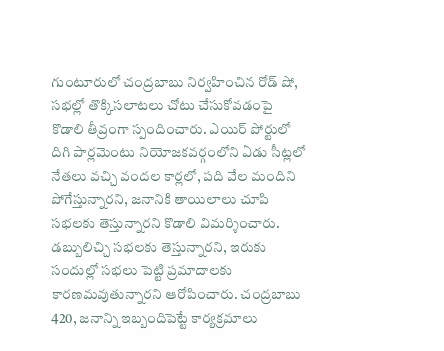గుంటూరులో చంద్రబాబు నిర్వహించిన రోడ్ షో, సభల్లో తొక్కిసలాటలు చోటు చేసుకోవడంపై కొడాలి తీవ్రంగా స్పందించారు. ఎయిర్ పోర్టులో దిగి పార్లమెంటు నియోజకవర్గంలోని ఏడు సీట్లలో నేతలు వచ్చి వందల కార్లలో, పది వేల మందిని పోగేస్తున్నారని, జనానికి తాయిలాలు చూపి సభలకు తెస్తున్నారని కొడాలి విమర్శించారు. డబ్బులిచ్చి సభలకు తెస్తున్నారని, ఇరుకు సందుల్లో సభలు పెట్టి ప్రమాదాలకు కారణమవుతున్నారని ఆరోపించారు. చంద్రబాబు 420, జనాన్ని ఇబ్బందిపెట్టే కార్యక్రమాలు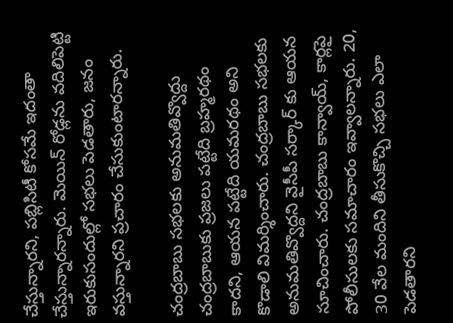చేస్తున్నారని, పబ్లిసిటీ కోసమే ఇదంతా చేస్తున్నారన్నారు. మెయిన్ రోడ్లను వదిలిపెట్టి ఇరుకుసందుల్లో సభలు పెడతారు, జనం వస్తున్నారని ప్రచారం చేసుకుంటారన్నారు.

చంద్రబాబు సభలకు అనుమతివ్వొద్దు
చంద్రబాబుకు ప్రజలు పట్టేది బ్రహ్మరథం కాదని, ఆయన పట్టేది యమరథం అని కొడాలి విమర్శించారు. చంద్రబాబు సభలకు అనుమతివ్వొద్దని వైసీపీ సర్కార్ కు ఆయన సూచించారు. చంద్రబాబు కాన్వాయ్, కార్లపై పోలీసులకు సమాచారం ఇవ్వాలన్నారు. 20, 30 వేల మందిని తీసుకొచ్చి సభలు ఎలా పెడతారని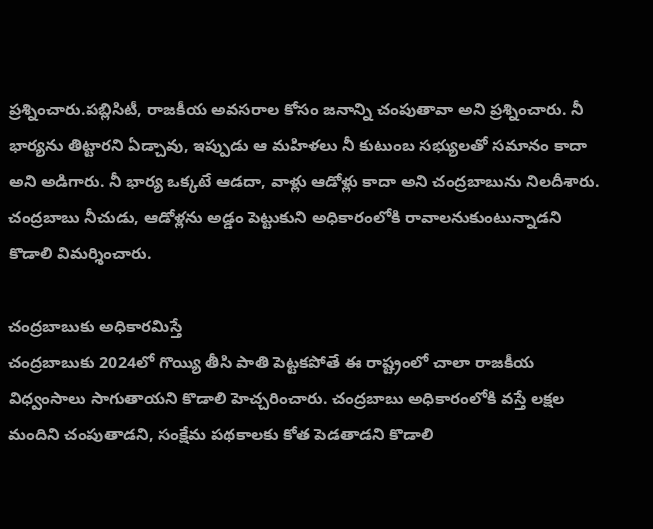ప్రశ్నించారు.పబ్లిసిటీ, రాజకీయ అవసరాల కోసం జనాన్ని చంపుతావా అని ప్రశ్నించారు. నీ భార్యను తిట్టారని ఏడ్చావు, ఇప్పుడు ఆ మహిళలు నీ కుటుంబ సభ్యులతో సమానం కాదా అని అడిగారు. నీ భార్య ఒక్కటే ఆడదా, వాళ్లు ఆడోళ్లు కాదా అని చంద్రబాబును నిలదీశారు. చంద్రబాబు నీచుడు, ఆడోళ్లను అడ్డం పెట్టుకుని అధికారంలోకి రావాలనుకుంటున్నాడని కొడాలి విమర్శించారు.

చంద్రబాబుకు అధికారమిస్తే
చంద్రబాబుకు 2024లో గొయ్యి తీసి పాతి పెట్టకపోతే ఈ రాష్ట్రంలో చాలా రాజకీయ విధ్వంసాలు సాగుతాయని కొడాలి హెచ్చరించారు. చంద్రబాబు అధికారంలోకి వస్తే లక్షల మందిని చంపుతాడని, సంక్షేమ పథకాలకు కోత పెడతాడని కొడాలి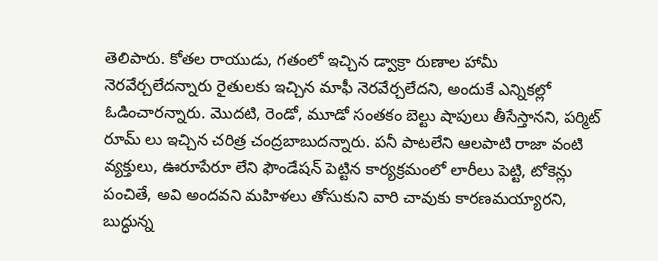తెలిపారు. కోతల రాయుడు, గతంలో ఇచ్చిన డ్వాక్రా రుణాల హామీ నెరవేర్చలేదన్నారు రైతులకు ఇచ్చిన మాఫీ నెరవేర్చలేదని, అందుకే ఎన్నికల్లో ఓడించారన్నారు. మొదటి, రెండో, మూడో సంతకం బెల్టు షాపులు తీసేస్తానని, పర్మిట్ రూమ్ లు ఇచ్చిన చరిత్ర చంద్రబాబుదన్నారు. పనీ పాటలేని ఆలపాటి రాజా వంటి వ్యక్తులు, ఊరూపేరూ లేని ఫౌండేషన్ పెట్టిన కార్యక్రమంలో లారీలు పెట్టి, టోకెన్లు పంచితే, అవి అందవని మహిళలు తోసుకుని వారి చావుకు కారణమయ్యారని, బుద్ధున్న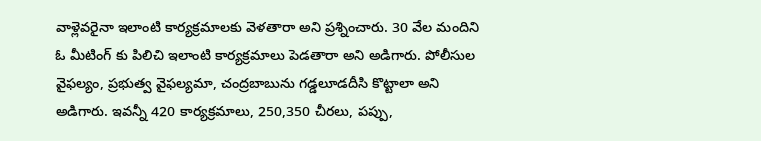వాళ్లెవరైనా ఇలాంటి కార్యక్రమాలకు వెళతారా అని ప్రశ్నించారు. 30 వేల మందిని ఓ మీటింగ్ కు పిలిచి ఇలాంటి కార్యక్రమాలు పెడతారా అని అడిగారు. పోలీసుల వైఫల్యం, ప్రభుత్వ వైఫల్యమా, చంద్రబాబును గడ్డలూడదీసి కొట్టాలా అని అడిగారు. ఇవన్నీ 420 కార్యక్రమాలు, 250,350 చీరలు, పప్పు,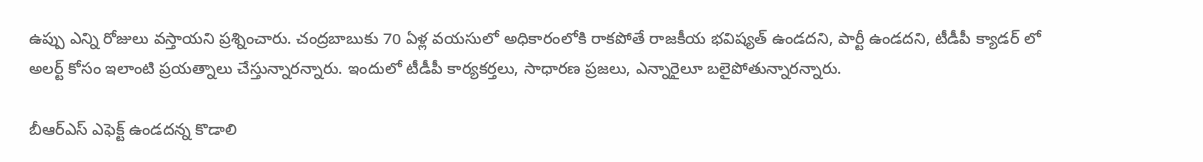ఉప్పు ఎన్ని రోజులు వస్తాయని ప్రశ్నించారు. చంద్రబాబుకు 70 ఏళ్ల వయసులో అధికారంలోకి రాకపోతే రాజకీయ భవిష్యత్ ఉండదని, పార్టీ ఉండదని, టీడీపీ క్యాడర్ లో అలర్ట్ కోసం ఇలాంటి ప్రయత్నాలు చేస్తున్నారన్నారు. ఇందులో టీడీపీ కార్యకర్తలు, సాధారణ ప్రజలు, ఎన్నారైలూ బలైపోతున్నారన్నారు.

బీఆర్ఎస్ ఎఫెక్ట్ ఉండదన్న కొడాలి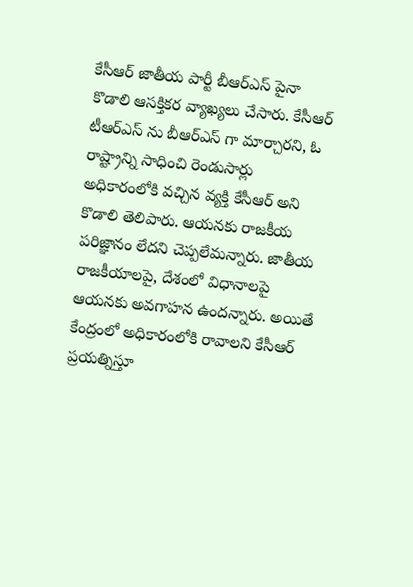కేసీఆర్ జాతీయ పార్టీ బీఆర్ఎస్ పైనా కొడాలి ఆసక్తికర వ్యాఖ్యలు చేసారు. కేసీఆర్ టీఆర్ఎస్ ను బీఆర్ఎస్ గా మార్చారని, ఓ రాష్ట్రాన్ని సాధించి రెండుసార్లు అధికారంలోకి వచ్చిన వ్యక్తి కేసీఆర్ అని కొడాలి తెలిపారు. ఆయనకు రాజకీయ పరిజ్ఞానం లేదని చెప్పలేమన్నారు. జాతీయ రాజకీయాలపై, దేశంలో విధానాలపై ఆయనకు అవగాహన ఉందన్నారు. అయితే కేంద్రంలో అధికారంలోకి రావాలని కేసీఆర్ ప్రయత్నిస్తూ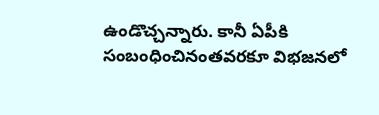ఉండొచ్చన్నారు. కానీ ఏపీకి సంబంధించినంతవరకూ విభజనలో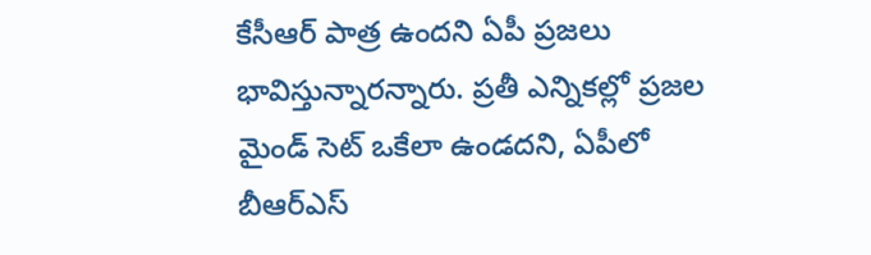కేసీఆర్ పాత్ర ఉందని ఏపీ ప్రజలు భావిస్తున్నారన్నారు. ప్రతీ ఎన్నికల్లో ప్రజల మైండ్ సెట్ ఒకేలా ఉండదని, ఏపీలో బీఆర్ఎస్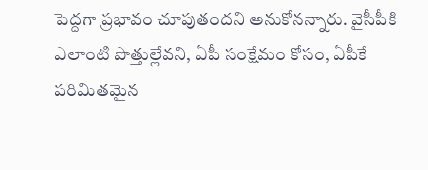పెద్దగా ప్రభావం చూపుతందని అనుకోనన్నారు. వైసీపీకి ఎలాంటి పొత్తుల్లేవని, ఏపీ సంక్షేమం కోసం, ఏపీకే పరిమితమైన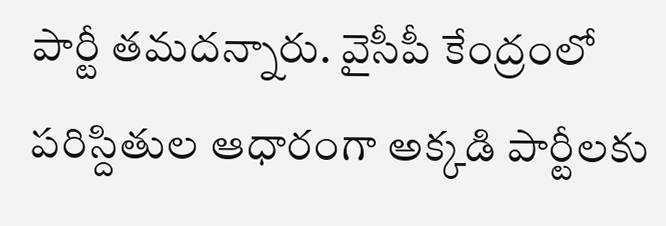పార్టీ తమదన్నారు. వైసీపీ కేంద్రంలో పరిస్దితుల ఆధారంగా అక్కడి పార్టీలకు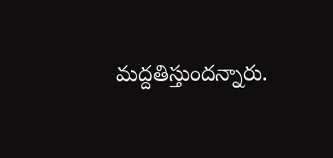మద్దతిస్తుందన్నారు.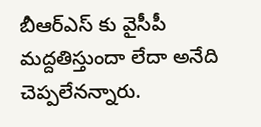బీఆర్ఎస్ కు వైసీపీ మద్దతిస్తుందా లేదా అనేది చెప్పలేనన్నారు.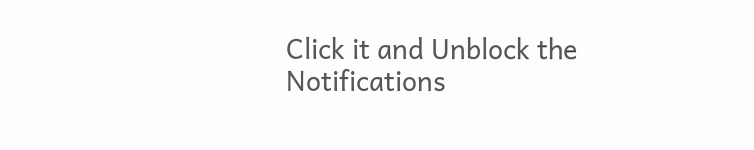Click it and Unblock the Notifications